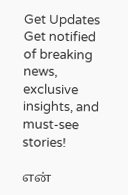Get Updates
Get notified of breaking news, exclusive insights, and must-see stories!

என்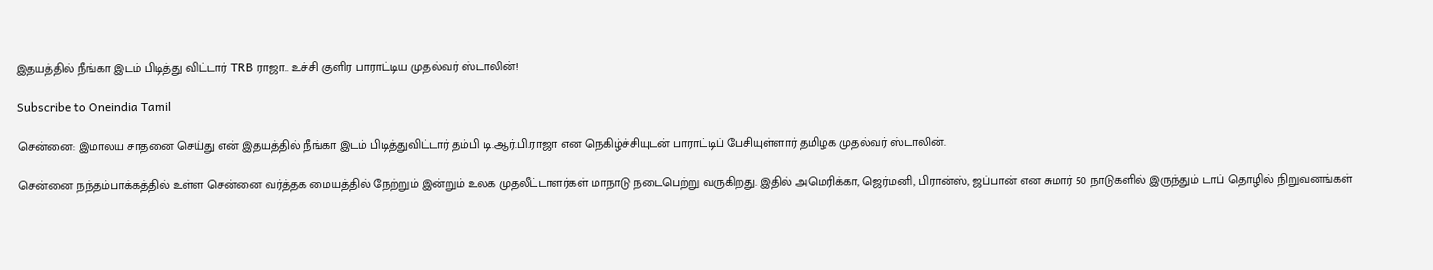இதயத்தில் நீங்கா இடம் பிடித்து விட்டார் TRB ராஜா.. உச்சி குளிர பாராட்டிய முதல்வர் ஸ்டாலின்!

Subscribe to Oneindia Tamil

சென்னை: இமாலய சாதனை செய்து என் இதயத்தில் நீங்கா இடம் பிடித்துவிட்டார் தம்பி டி.ஆர்.பி.ராஜா என நெகிழ்ச்சியுடன் பாராட்டிப் பேசியுள்ளார் தமிழக முதல்வர் ஸ்டாலின்.

சென்னை நந்தம்பாக்கத்தில் உள்ள சென்னை வர்த்தக மையத்தில் நேற்றும் இன்றும் உலக முதலீட்டாளர்கள் மாநாடு நடைபெற்று வருகிறது. இதில் அமெரிக்கா, ஜெர்மனி, பிரான்ஸ், ஜப்பான் என சுமார் 50 நாடுகளில் இருந்தும் டாப் தொழில் நிறுவனங்கள்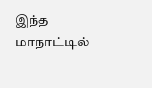இந்த மாநாட்டில்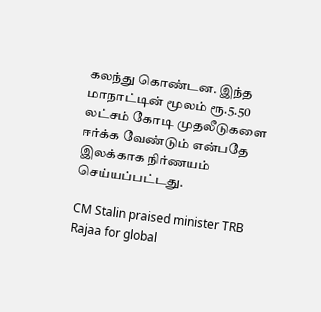கலந்து கொண்டன. இந்த மாநாட்டின் மூலம் ரூ.5.50 லட்சம் கோடி முதலீடுகளை ஈர்க்க வேண்டும் என்பதே இலக்காக நிர்ணயம் செய்யப்பட்டது.

CM Stalin praised minister TRB Rajaa for global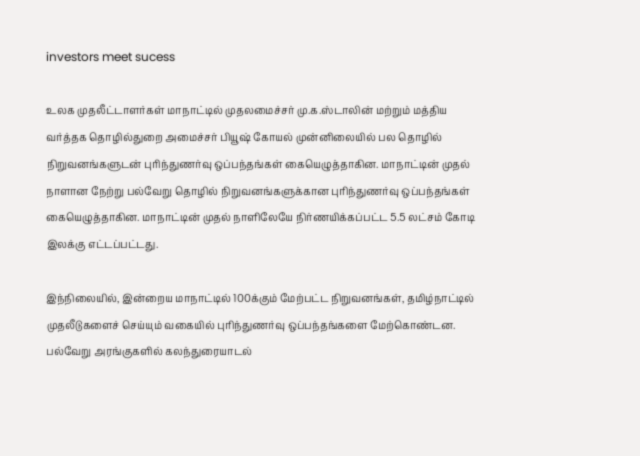investors meet sucess

உலக முதலீட்டாளர்கள் மாநாட்டில் முதலமைச்சர் மு.க.ஸ்டாலின் மற்றும் மத்திய வர்த்தக தொழில்துறை அமைச்சர் பியூஷ் கோயல் முன்னிலையில் பல தொழில் நிறுவனங்களுடன் புரிந்துணர்வு ஒப்பந்தங்கள் கையெழுத்தாகின. மாநாட்டின் முதல் நாளான நேற்று பல்வேறு தொழில் நிறுவனங்களுக்கான புரிந்துணர்வு ஒப்பந்தங்கள் கையெழுத்தாகின. மாநாட்டின் முதல் நாளிலேயே நிர்ணயிக்கப்பட்ட 5.5 லட்சம் கோடி இலக்கு எட்டப்பட்டது.

இந்நிலையில், இன்றைய மாநாட்டில் 100க்கும் மேற்பட்ட நிறுவனங்கள், தமிழ்நாட்டில் முதலீடுகளைச் செய்யும் வகையில் புரிந்துணர்வு ஒப்பந்தங்களை மேற்கொண்டன. பல்வேறு அரங்குகளில் கலந்துரையாடல்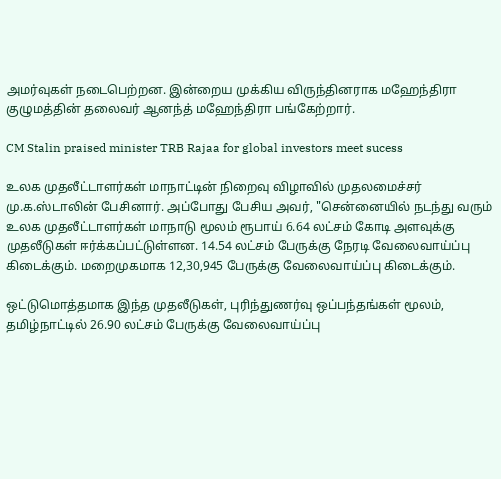அமர்வுகள் நடைபெற்றன. இன்றைய முக்கிய விருந்தினராக மஹேந்திரா குழுமத்தின் தலைவர் ஆனந்த் மஹேந்திரா பங்கேற்றார்.

CM Stalin praised minister TRB Rajaa for global investors meet sucess

உலக முதலீட்டாளர்கள் மாநாட்டின் நிறைவு விழாவில் முதலமைச்சர் மு.க.ஸ்டாலின் பேசினார். அப்போது பேசிய அவர், "சென்னையில் நடந்து வரும் உலக முதலீட்டாளர்கள் மாநாடு மூலம் ரூபாய் 6.64 லட்சம் கோடி அளவுக்கு முதலீடுகள் ஈர்க்கப்பட்டுள்ளன. 14.54 லட்சம் பேருக்கு நேரடி வேலைவாய்ப்பு கிடைக்கும். மறைமுகமாக 12,30,945 பேருக்கு வேலைவாய்ப்பு கிடைக்கும்.

ஒட்டுமொத்தமாக இந்த முதலீடுகள், புரிந்துணர்வு ஒப்பந்தங்கள் மூலம், தமிழ்நாட்டில் 26.90 லட்சம் பேருக்கு வேலைவாய்ப்பு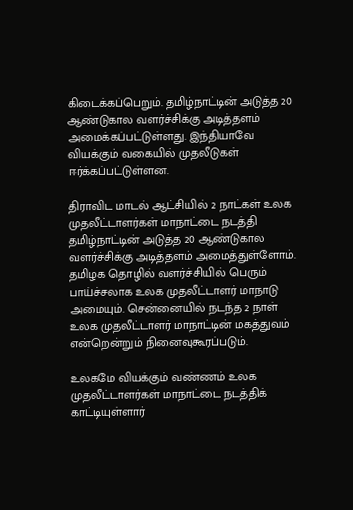கிடைக்கப்பெறும். தமிழ்நாட்டின் அடுத்த 20 ஆண்டுகால வளர்ச்சிக்கு அடித்தளம் அமைக்கப்பட்டுள்ளது. இந்தியாவே வியக்கும் வகையில் முதலீடுகள் ஈர்க்கப்பட்டுள்ளன.

திராவிட மாடல் ஆட்சியில் 2 நாட்கள் உலக முதலீட்டாளர்கள் மாநாட்டை நடத்தி தமிழ்நாட்டின் அடுத்த 20 ஆண்டுகால வளர்ச்சிக்கு அடித்தளம் அமைத்துள்ளோம். தமிழக தொழில் வளர்ச்சியில் பெரும் பாய்ச்சலாக உலக முதலீட்டாளர் மாநாடு அமையும். சென்னையில் நடந்த 2 நாள் உலக முதலீட்டாளர் மாநாட்டின் மகத்துவம் என்றென்றும் நினைவுகூரப்படும்.

உலகமே வியக்கும் வண்ணம் உலக முதலீட்டாளர்கள் மாநாட்டை நடத்திக் காட்டியுள்ளார்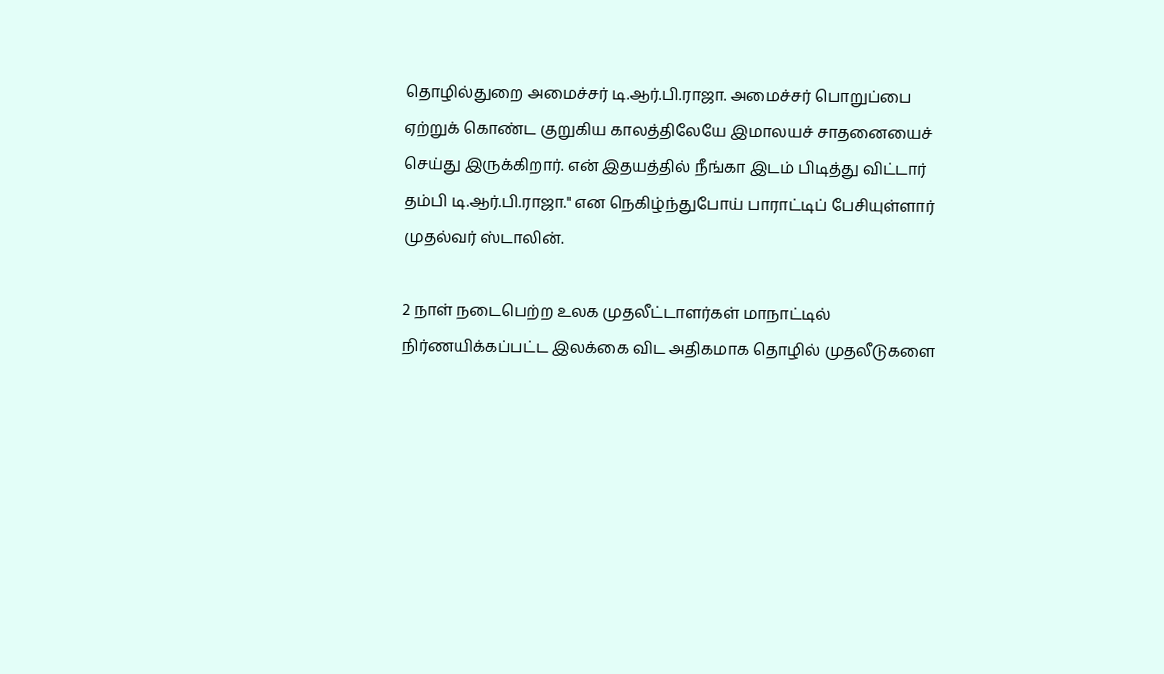தொழில்துறை அமைச்சர் டி.ஆர்.பி.ராஜா. அமைச்சர் பொறுப்பை ஏற்றுக் கொண்ட குறுகிய காலத்திலேயே இமாலயச் சாதனையைச் செய்து இருக்கிறார். என் இதயத்தில் நீங்கா இடம் பிடித்து விட்டார் தம்பி டி.ஆர்.பி.ராஜா." என நெகிழ்ந்துபோய் பாராட்டிப் பேசியுள்ளார் முதல்வர் ஸ்டாலின்.

2 நாள் நடைபெற்ற உலக முதலீட்டாளர்கள் மாநாட்டில் நிர்ணயிக்கப்பட்ட இலக்கை விட அதிகமாக தொழில் முதலீடுகளை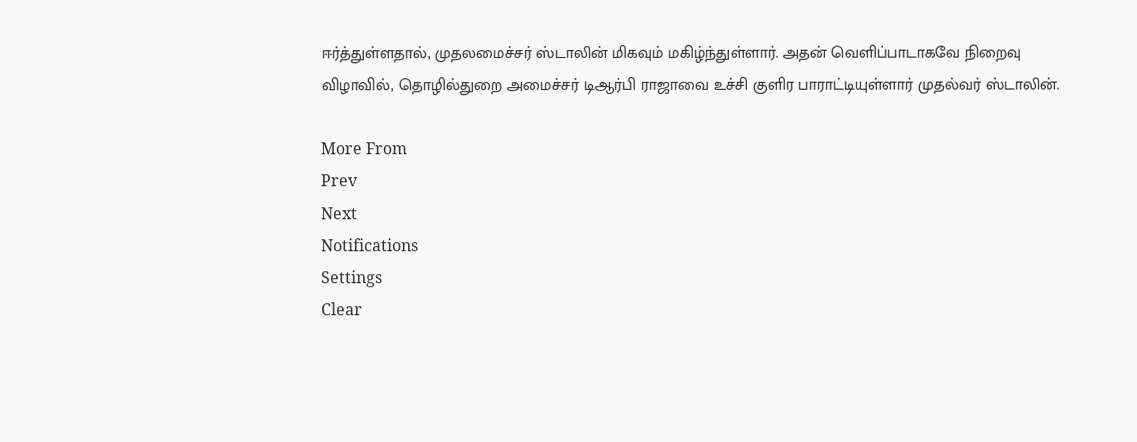ஈர்த்துள்ளதால், முதலமைச்சர் ஸ்டாலின் மிகவும் மகிழ்ந்துள்ளார். அதன் வெளிப்பாடாகவே நிறைவு விழாவில், தொழில்துறை அமைச்சர் டிஆர்பி ராஜாவை உச்சி குளிர பாராட்டியுள்ளார் முதல்வர் ஸ்டாலின்.

More From
Prev
Next
Notifications
Settings
Clear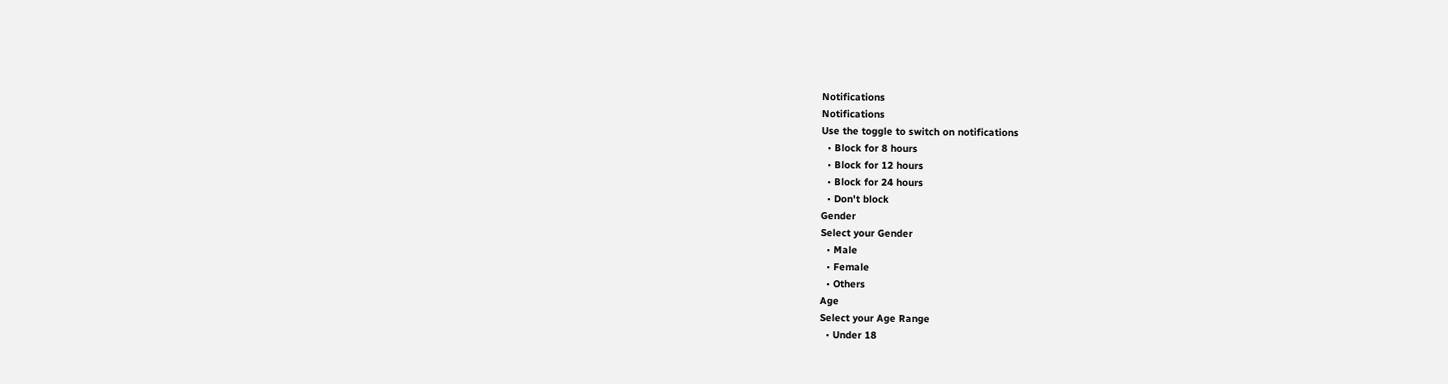Notifications
Notifications
Use the toggle to switch on notifications
  • Block for 8 hours
  • Block for 12 hours
  • Block for 24 hours
  • Don't block
Gender
Select your Gender
  • Male
  • Female
  • Others
Age
Select your Age Range
  • Under 18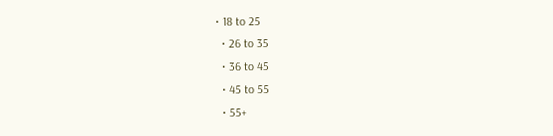• 18 to 25
  • 26 to 35
  • 36 to 45
  • 45 to 55
  • 55+